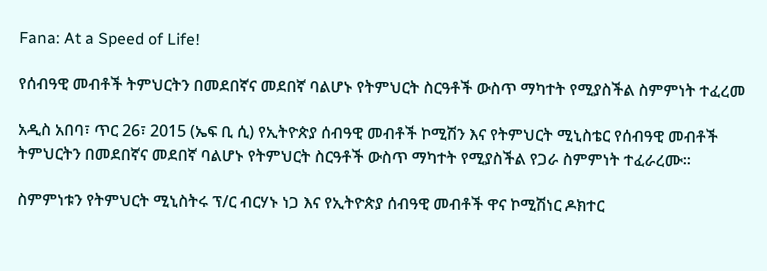Fana: At a Speed of Life!

የሰብዓዊ መብቶች ትምህርትን በመደበኛና መደበኛ ባልሆኑ የትምህርት ስርዓቶች ውስጥ ማካተት የሚያስችል ስምምነት ተፈረመ

አዲስ አበባ፣ ጥር 26፣ 2015 (ኤፍ ቢ ሲ) የኢትዮጵያ ሰብዓዊ መብቶች ኮሚሽን እና የትምህርት ሚኒስቴር የሰብዓዊ መብቶች ትምህርትን በመደበኛና መደበኛ ባልሆኑ የትምህርት ስርዓቶች ውስጥ ማካተት የሚያስችል የጋራ ስምምነት ተፈራረሙ።

ስምምነቱን የትምህርት ሚኒስትሩ ፕ/ር ብርሃኑ ነጋ እና የኢትዮጵያ ሰብዓዊ መብቶች ዋና ኮሚሽነር ዶክተር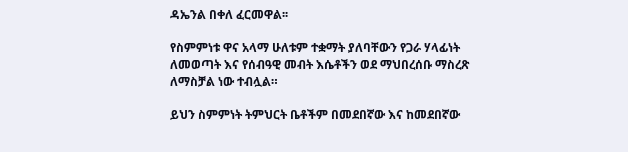ዳኤንል በቀለ ፈርመዋል፡፡

የስምምነቱ ዋና አላማ ሁለቱም ተቋማት ያለባቸውን የጋራ ሃላፊነት ለመወጣት እና የሰብዓዊ መብት እሴቶችን ወደ ማህበረሰቡ ማስረጽ ለማስቻል ነው ተብሏል።

ይህን ስምምነት ትምህርት ቤቶችም በመደበኛው እና ከመደበኛው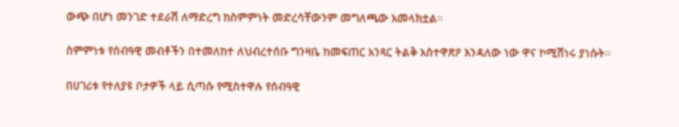ውጭ በሆነ መንገድ ተደራሽ ለማድረግ ከስምምነት መድረሳቸውንም መግለጫው አመላክቷል።

ስምምነቱ የሰብዓዊ መብቶችን በተመለከተ ለህብረተሰቡ ግንዛቤ ከመፍጠር አንጻር ትልቅ አስተዋጽዖ እንዳለው ነው ዋና ኮሚሽነሩ ያነሱት።

በሀገሪቱ የተለያዩ ቦታዎች ላይ ሲጣሱ የሚስተዋሉ የሰብዓዊ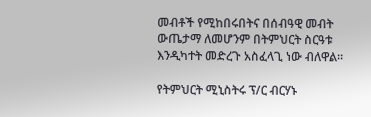መብቶች የሚከበሩበትና በሰብዓዊ መብት ውጤታማ ለመሆንም በትምህርት ስርዓቱ እንዲካተት መድረጉ አስፈላጊ ነው ብለዋል።

የትምህርት ሚኒስትሩ ፕ/ር ብርሃኑ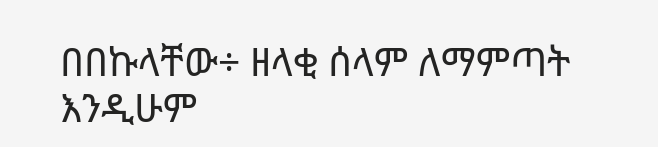በበኩላቸው÷ ዘላቂ ሰላም ለማምጣት እንዲሁም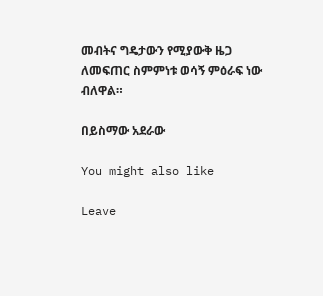መብትና ግዴታውን የሚያውቅ ዜጋ ለመፍጠር ስምምነቱ ወሳኝ ምዕራፍ ነው ብለዋል።

በይስማው አደራው

You might also like

Leave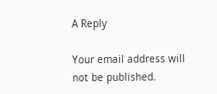A Reply

Your email address will not be published.